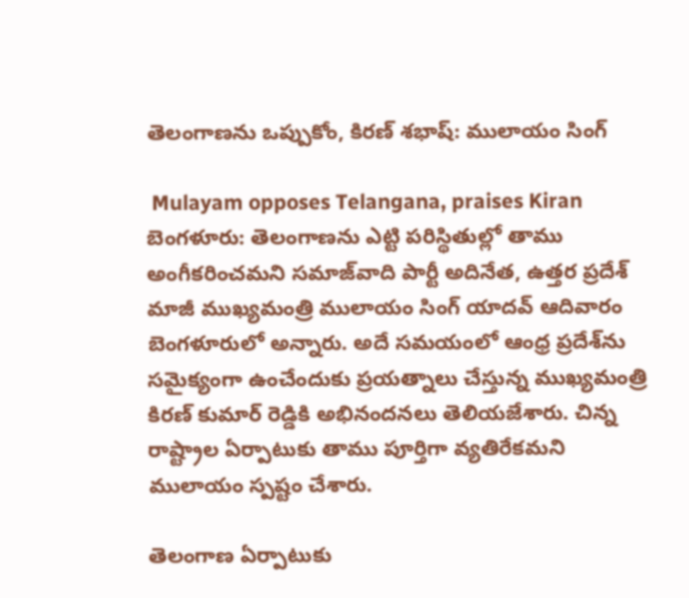తెలంగాణను ఒప్పుకోం, కిరణ్ శభాష్: ములాయం సింగ్

 Mulayam opposes Telangana, praises Kiran
బెంగళూరు: తెలంగాణను ఎట్టి పరిస్థితుల్లో తాము అంగీకరించమని సమాజ్‌వాది పార్టీ అదినేత, ఉత్తర ప్రదేశ్ మాజీ ముఖ్యమంత్రి ములాయం సింగ్ యాదవ్ ఆదివారం బెంగళూరులో అన్నారు. అదే సమయంలో ఆంధ్ర ప్రదేశ్‌ను సమైక్యంగా ఉంచేందుకు ప్రయత్నాలు చేస్తున్న ముఖ్యమంత్రి కిరణ్ కుమార్ రెడ్డికి అభినందనలు తెలియజేశారు. చిన్న రాష్ట్రాల ఏర్పాటుకు తాము పూర్తిగా వ్యతిరేకమని ములాయం స్పష్టం చేశారు.

తెలంగాణ ఏర్పాటుకు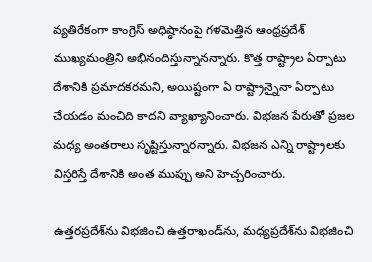వ్యతిరేకంగా కాంగ్రెస్ అధిష్ఠానంపై గళమెత్తిన ఆంధ్రప్రదేశ్ ముఖ్యమంత్రిని అభినందిస్తున్నానన్నారు. కొత్త రాష్ట్రాల ఏర్పాటు దేశానికి ప్రమాదకరమని, అయిష్టంగా ఏ రాష్ట్రాన్నైనా ఏర్పాటు చేయడం మంచిది కాదని వ్యాఖ్యానించారు. విభజన పేరుతో ప్రజల మధ్య అంతరాలు సృష్టిస్తున్నారన్నారు. విభజన ఎన్ని రాష్ట్రాలకు విస్తరిస్తే దేశానికి అంత ముప్పు అని హెచ్చరించారు.

ఉత్తరప్రదేశ్‌ను విభజించి ఉత్తరాఖండ్‌ను, మధ్యప్రదేశ్‌ను విభజించి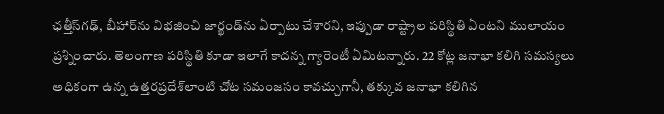ఛత్తీస్‌గఢ్, బీహార్‌ను విభజించి జార్ఖండ్‌ను ఏర్పాటు చేశారని, ఇప్పుడా రాష్ట్రాల పరిస్థితి ఏంటని ములాయం ప్రశ్నించారు. తెలంగాణ పరిస్థితి కూడా ఇలాగే కాదన్న గ్యారెంటీ ఏమిటన్నారు. 22 కోట్ల జనాభా కలిగి సమస్యలు అధికంగా ఉన్న ఉత్తరప్రదేశ్‌లాంటి చోట సమంజసం కావచ్చుగానీ, తక్కువ జనాభా కలిగిన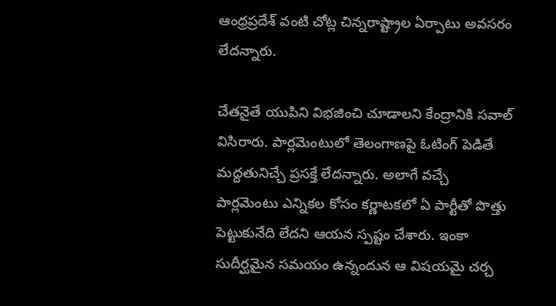ఆంధ్రప్రదేశ్ వంటి చోట్ల చిన్నరాష్ట్రాల ఏర్పాటు అవసరం లేదన్నారు.

చేతనైతే యుపిని విభజించి చూడాలని కేంద్రానికి సవాల్ విసిరారు. పార్లమెంటులో తెలంగాణపై ఓటింగ్ పెడితే మద్దతునిచ్చే ప్రసక్తే లేదన్నారు. అలాగే వచ్చే పార్లమెంటు ఎన్నికల కోసం కర్ణాటకలో ఏ పార్టీతో పొత్తు పెట్టుకునేది లేదని ఆయన స్పష్టం చేశారు. ఇంకా సుదీర్ఘమైన సమయం ఉన్నందున ఆ విషయమై చర్చ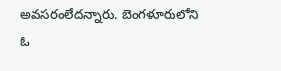అవసరంలేదన్నారు. బెంగళూరులోని ఓ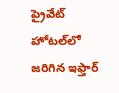ప్రైవేట్ హోటల్‌లో జరిగిన ఇఫ్తార్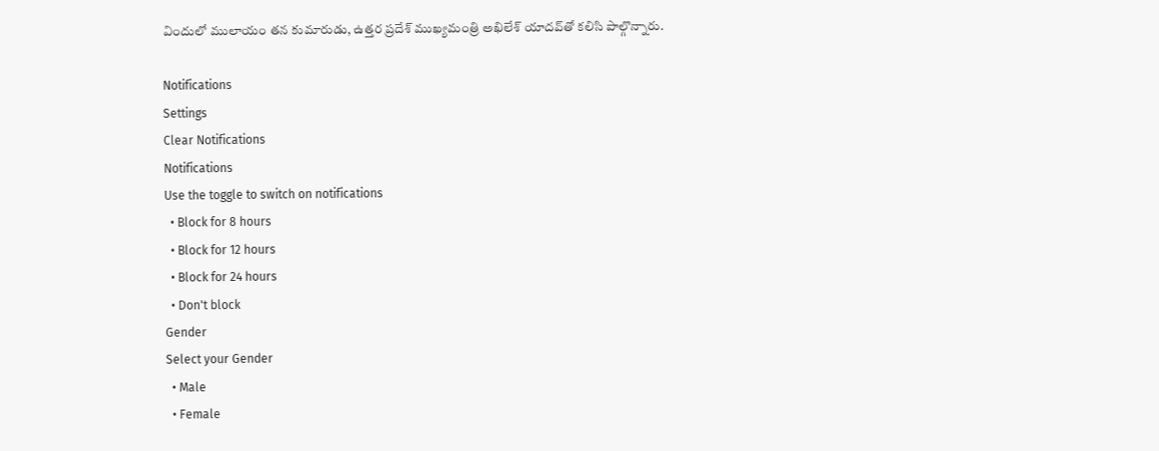విందులో ములాయం తన కుమారుడు, ఉత్తర ప్రదేశ్ ముఖ్యమంత్రి అఖిలేశ్ యాదవ్‌తో కలిసి పాల్గొన్నారు.

Notifications
Settings
Clear Notifications
Notifications
Use the toggle to switch on notifications
  • Block for 8 hours
  • Block for 12 hours
  • Block for 24 hours
  • Don't block
Gender
Select your Gender
  • Male
  • Female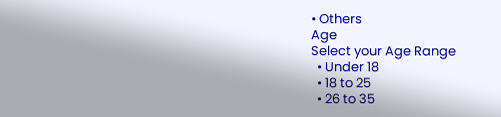• Others
Age
Select your Age Range
  • Under 18
  • 18 to 25
  • 26 to 35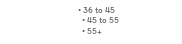• 36 to 45
  • 45 to 55
  • 55+